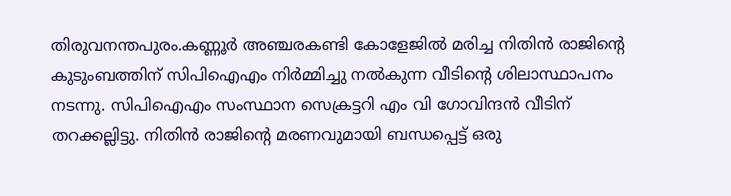തിരുവനന്തപുരം.കണ്ണൂർ അഞ്ചരകണ്ടി കോളേജിൽ മരിച്ച നിതിൻ രാജിന്റെ കുടുംബത്തിന് സിപിഐഎം നിർമ്മിച്ചു നൽകുന്ന വീടിന്റെ ശിലാസ്ഥാപനം നടന്നു. സിപിഐഎം സംസ്ഥാന സെക്രട്ടറി എം വി ഗോവിന്ദൻ വീടിന് തറക്കല്ലിട്ടു. നിതിൻ രാജിന്റെ മരണവുമായി ബന്ധപ്പെട്ട് ഒരു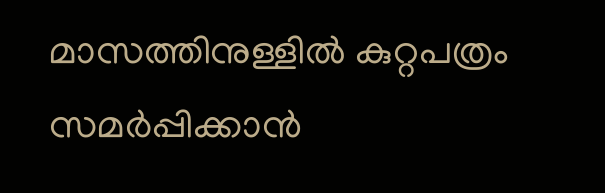മാസത്തിനുള്ളിൽ കുറ്റപത്രം സമർപ്പിക്കാൻ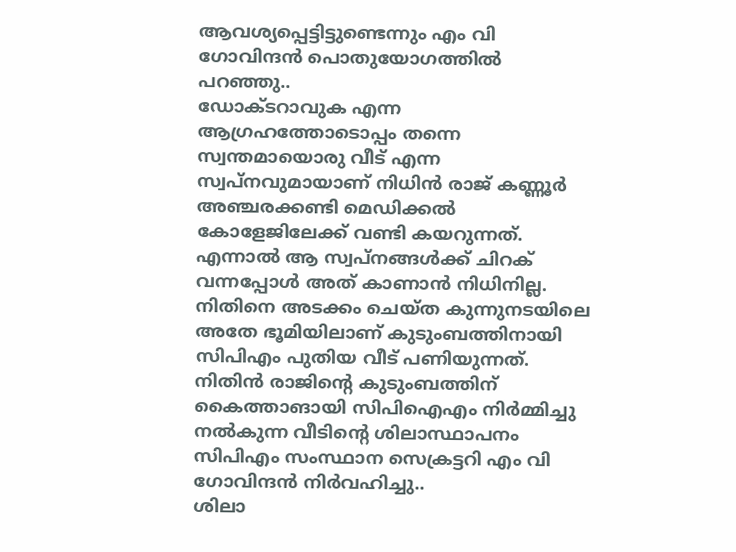ആവശ്യപ്പെട്ടിട്ടുണ്ടെന്നും എം വി ഗോവിന്ദൻ പൊതുയോഗത്തിൽ പറഞ്ഞു..
ഡോക്ടറാവുക എന്ന ആഗ്രഹത്തോടൊപ്പം തന്നെ സ്വന്തമായൊരു വീട് എന്ന സ്വപ്നവുമായാണ് നിധിൻ രാജ് കണ്ണൂർ അഞ്ചരക്കണ്ടി മെഡിക്കൽ കോളേജിലേക്ക് വണ്ടി കയറുന്നത്. എന്നാൽ ആ സ്വപ്നങ്ങൾക്ക് ചിറക് വന്നപ്പോൾ അത് കാണാൻ നിധിനില്ല. നിതിനെ അടക്കം ചെയ്ത കുന്നുനടയിലെ അതേ ഭൂമിയിലാണ് കുടുംബത്തിനായി സിപിഎം പുതിയ വീട് പണിയുന്നത്. നിതിൻ രാജിന്റെ കുടുംബത്തിന് കൈത്താങായി സിപിഐഎം നിർമ്മിച്ചു നൽകുന്ന വീടിന്റെ ശിലാസ്ഥാപനം സിപിഎം സംസ്ഥാന സെക്രട്ടറി എം വി ഗോവിന്ദൻ നിർവഹിച്ചു..
ശിലാ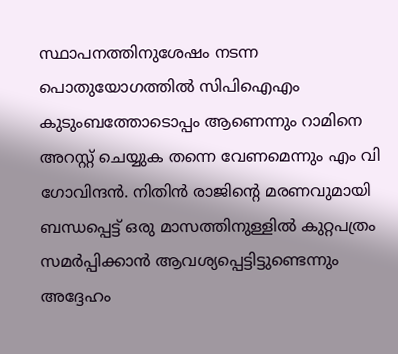സ്ഥാപനത്തിനുശേഷം നടന്ന പൊതുയോഗത്തിൽ സിപിഐഎം കുടുംബത്തോടൊപ്പം ആണെന്നും റാമിനെ അറസ്റ്റ് ചെയ്യുക തന്നെ വേണമെന്നും എം വി ഗോവിന്ദൻ. നിതിൻ രാജിന്റെ മരണവുമായി ബന്ധപ്പെട്ട് ഒരു മാസത്തിനുള്ളിൽ കുറ്റപത്രം സമർപ്പിക്കാൻ ആവശ്യപ്പെട്ടിട്ടുണ്ടെന്നും അദ്ദേഹം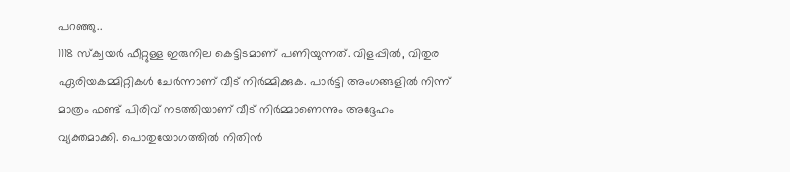പറഞ്ഞു..
1118 സ്ക്വയർ ഫീറ്റുള്ള ഇരുനില കെട്ടിടമാണ് പണിയുന്നത്. വിളപ്പിൽ, വിതുര ഏരിയകമ്മിറ്റികൾ ചേർന്നാണ് വീട് നിർമ്മിക്കുക. പാർട്ടി അംഗങ്ങളിൽ നിന്ന് മാത്രം ഫണ്ട് പിരിവ് നടത്തിയാണ് വീട് നിർമ്മാണെന്നും അദ്ദേഹം വ്യക്തമാക്കി. പൊതുയോഗത്തിൽ നിതിൻ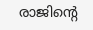രാജിന്റെ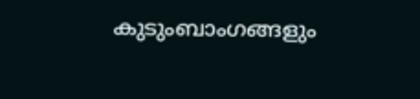കുടുംബാംഗങ്ങളും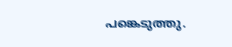പങ്കെടുത്തു.